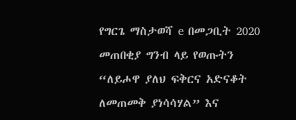የግርጌ ማስታወሻ e በመጋቢት 2020 መጠበቂያ ግንብ ላይ የወጡትን “ለይሖዋ ያለህ ፍቅርና አድናቆት ለመጠመቅ ያነሳሳሃል” እና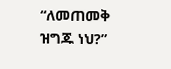“ለመጠመቅ ዝግጁ ነህ?”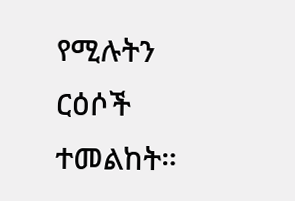የሚሉትን ርዕሶች ተመልከት።